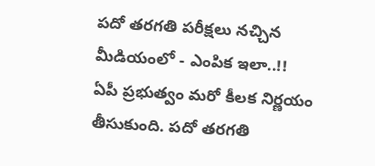పదో తరగతి పరీక్షలు నచ్చిన మీడియంలో - ఎంపిక ఇలా..!!
ఏపీ ప్రభుత్వం మరో కీలక నిర్ణయం తీసుకుంది. పదో తరగతి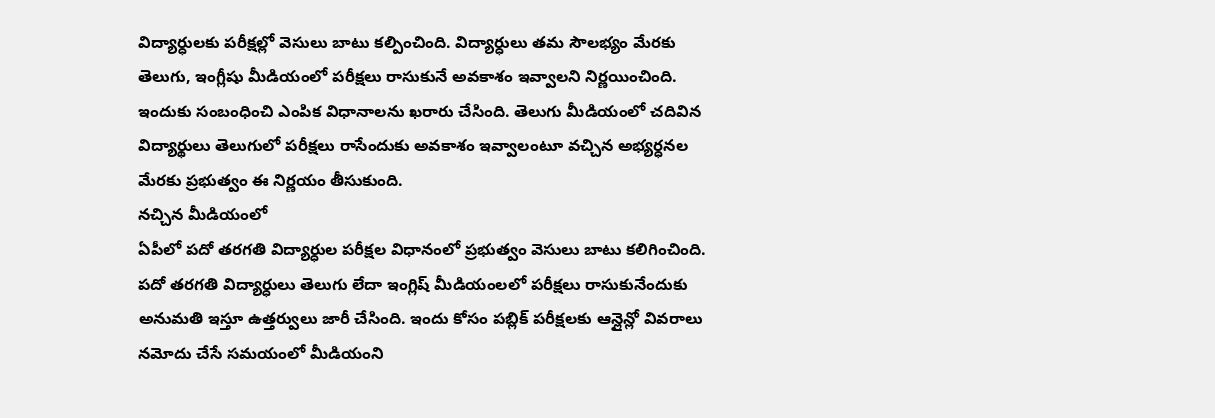విద్యార్ధులకు పరీక్షల్లో వెసులు బాటు కల్పించింది. విద్యార్ధులు తమ సౌలభ్యం మేరకు తెలుగు, ఇంగ్లీషు మీడియంలో పరీక్షలు రాసుకునే అవకాశం ఇవ్వాలని నిర్ణయించింది. ఇందుకు సంబంధించి ఎంపిక విధానాలను ఖరారు చేసింది. తెలుగు మీడియంలో చదివిన విద్యార్థులు తెలుగులో పరీక్షలు రాసేందుకు అవకాశం ఇవ్వాలంటూ వచ్చిన అభ్యర్ధనల మేరకు ప్రభుత్వం ఈ నిర్ణయం తీసుకుంది.
నచ్చిన మీడియంలో
ఏపీలో పదో తరగతి విద్యార్ధుల పరీక్షల విధానంలో ప్రభుత్వం వెసులు బాటు కలిగించింది. పదో తరగతి విద్యార్ధులు తెలుగు లేదా ఇంగ్లిష్ మీడియంలలో పరీక్షలు రాసుకునేందుకు అనుమతి ఇస్తూ ఉత్తర్వులు జారీ చేసింది. ఇందు కోసం పబ్లిక్ పరీక్షలకు ఆన్లైన్లో వివరాలు నమోదు చేసే సమయంలో మీడియంని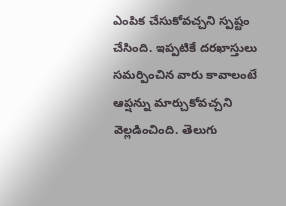ఎంపిక చేసుకోవచ్చని స్పష్టం చేసింది. ఇప్పటికే దరఖాస్తులు సమర్పించిన వారు కావాలంటే ఆప్షన్ను మార్చుకోవచ్చని వెల్లడించింది. తెలుగు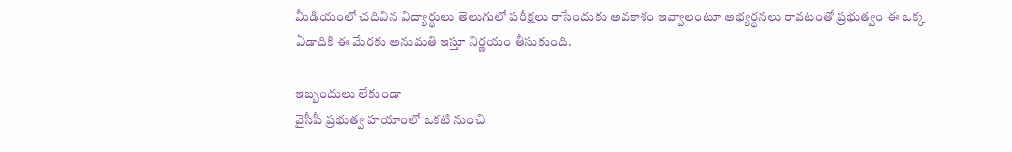మీడియంలో చదివిన విద్యార్థులు తెలుగులో పరీక్షలు రాసేందుకు అవకాశం ఇవ్వాలంటూ అభ్యర్ధనలు రావటంతో ప్రభుత్వం ఈ ఒక్క ఏడాదికి ఈ మేరకు అనుమతి ఇస్తూ నిర్ణయం తీసుకుంది.

ఇబ్బందులు లేకుండా
వైసీపీ ప్రభుత్వ హయాంలో ఒకటి నుంచి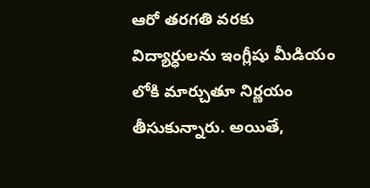ఆరో తరగతి వరకు విద్యార్ధులను ఇంగ్లీషు మీడియం లోకి మార్చుతూ నిర్ణయం తీసుకున్నారు. అయితే,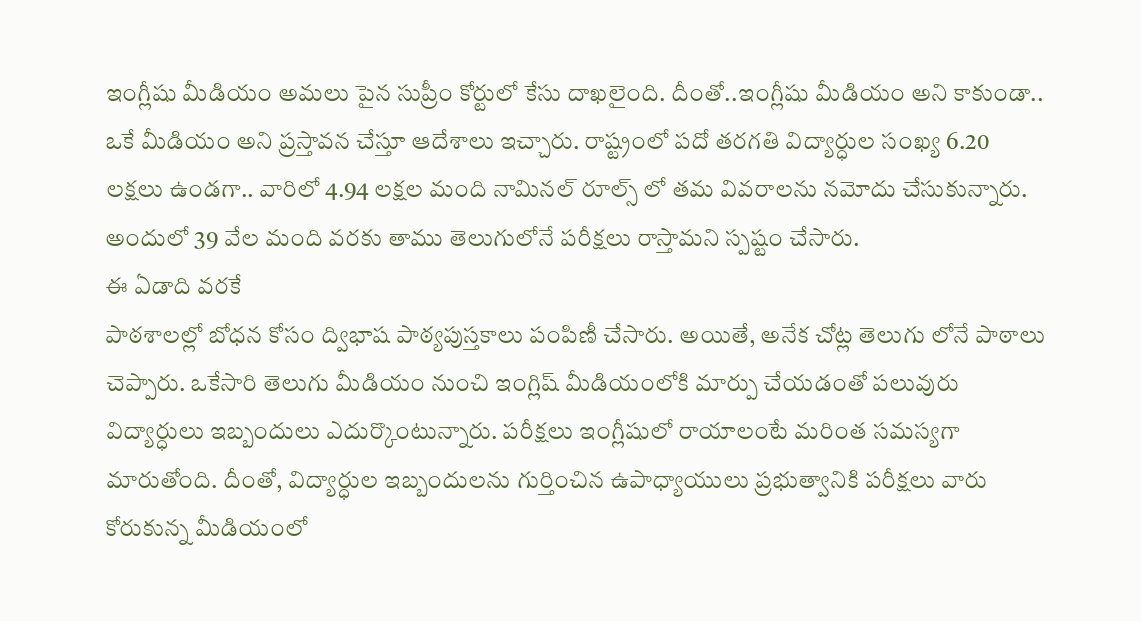ఇంగ్లీషు మీడియం అమలు పైన సుప్రీం కోర్టులో కేసు దాఖలైంది. దీంతో..ఇంగ్లీషు మీడియం అని కాకుండా.. ఒకే మీడియం అని ప్రస్తావన చేస్తూ ఆదేశాలు ఇచ్చారు. రాష్ట్రంలో పదో తరగతి విద్యార్ధుల సంఖ్య 6.20 లక్షలు ఉండగా.. వారిలో 4.94 లక్షల మంది నామినల్ రూల్స్ లో తమ వివరాలను నమోదు చేసుకున్నారు. అందులో 39 వేల మంది వరకు తాము తెలుగులోనే పరీక్షలు రాస్తామని స్పష్టం చేసారు.
ఈ ఏడాది వరకే
పాఠశాలల్లో బోధన కోసం ద్విభాష పాఠ్యపుస్తకాలు పంపిణీ చేసారు. అయితే, అనేక చోట్ల తెలుగు లోనే పాఠాలు చెప్పారు. ఒకేసారి తెలుగు మీడియం నుంచి ఇంగ్లిష్ మీడియంలోకి మార్పు చేయడంతో పలువురు విద్యార్ధులు ఇబ్బందులు ఎదుర్కొంటున్నారు. పరీక్షలు ఇంగ్లీషులో రాయాలంటే మరింత సమస్యగా మారుతోంది. దీంతో, విద్యార్ధుల ఇబ్బందులను గుర్తించిన ఉపాధ్యాయులు ప్రభుత్వానికి పరీక్షలు వారు కోరుకున్న మీడియంలో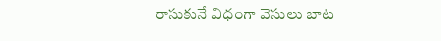రాసుకునే విధంగా వెసులు బాట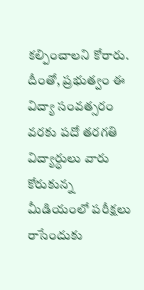కల్పించాలని కోరారు. దీంతో, ప్రభుత్వం ఈ విద్యా సంవత్సరం వరకు పదో తరగతి విద్యార్ధులు వారు కోరుకున్న మీడియంలో పరీక్షలు రాసేందుకు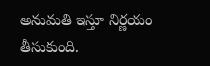అనుమతి ఇస్తూ నిర్ణయం తీసుకుంది.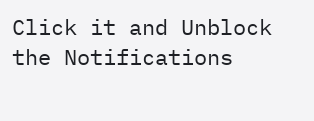Click it and Unblock the Notifications